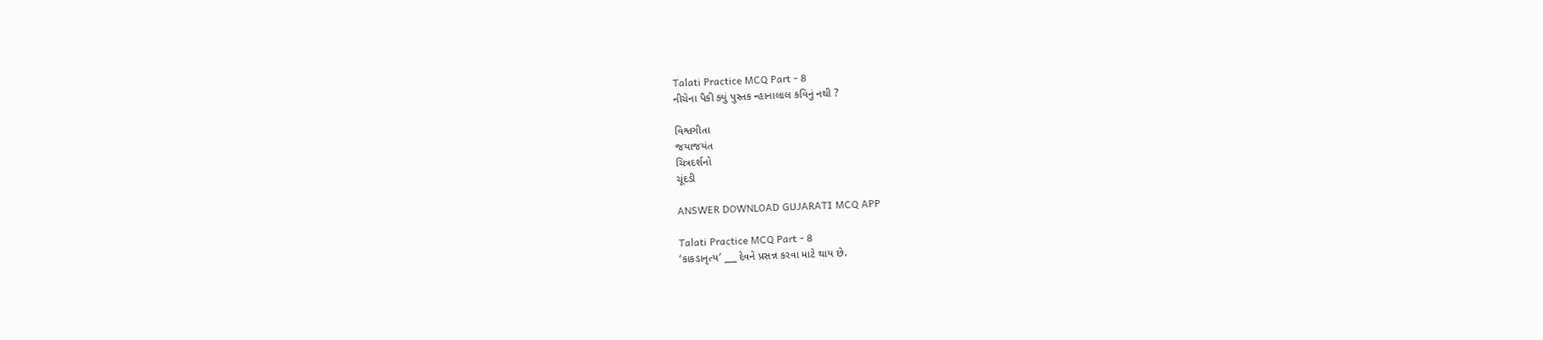Talati Practice MCQ Part - 8
નીચેના પૈકી ક્યું પુસ્તક ન્હાનાલાલ કવિનું નથી ?

વિશ્વગીતા
જયાજયંત
ચિત્રદર્શનો
ચૂંદડી

ANSWER DOWNLOAD GUJARATI MCQ APP

Talati Practice MCQ Part - 8
‘કાકડાનૃત્ય’ ___ દેવને પ્રસન્ન કરવા માટે થાય છે.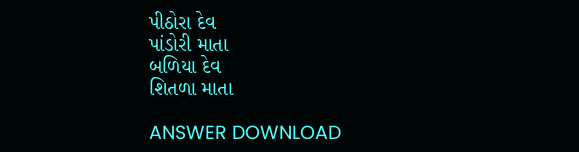પીઠોરા દેવ
પાંડોરી માતા
બળિયા દેવ
શિતળા માતા

ANSWER DOWNLOAD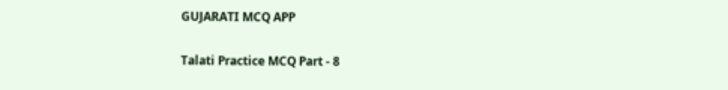GUJARATI MCQ APP

Talati Practice MCQ Part - 8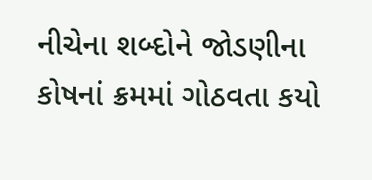નીચેના શબ્દોને જોડણીના કોષનાં ક્રમમાં ગોઠવતા કયો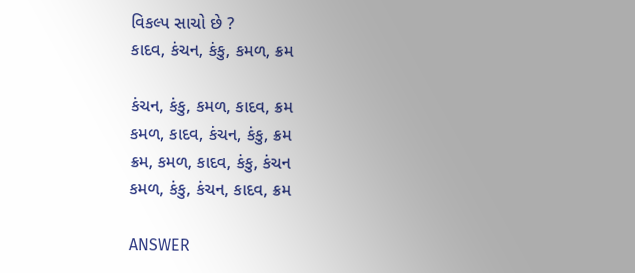વિકલ્પ સાચો છે ?
કાદવ, કંચન, કંકુ, કમળ, ક્રમ

કંચન, કંકુ, કમળ, કાદવ, ક્રમ
કમળ, કાદવ, કંચન, કંકુ, ક્રમ
ક્રમ, કમળ, કાદવ, કંકુ, કંચન
કમળ, કંકુ, કંચન, કાદવ, ક્રમ

ANSWER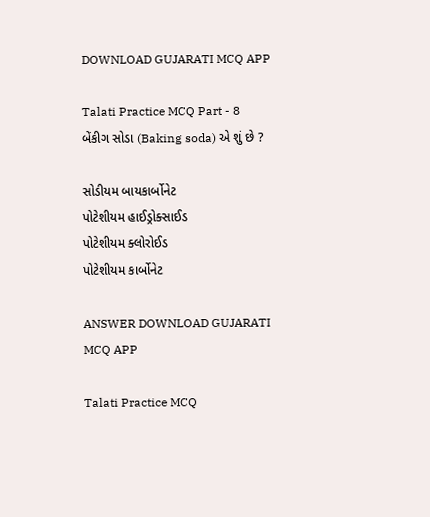DOWNLOAD GUJARATI MCQ APP

Talati Practice MCQ Part - 8
બેંકીગ સોડા (Baking soda) એ શું છે ?

સોડીયમ બાયકાર્બોનેટ
પોટેશીયમ હાઈડ્રોક્સાઈડ
પોટેશીયમ ક્લોરોઈડ
પોટેશીયમ કાર્બોનેટ

ANSWER DOWNLOAD GUJARATI MCQ APP

Talati Practice MCQ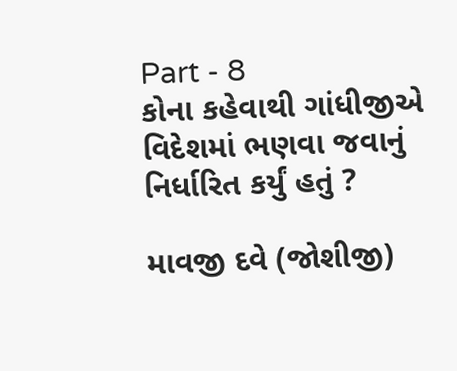Part - 8
કોના કહેવાથી ગાંધીજીએ વિદેશમાં ભણવા જવાનું નિર્ધારિત કર્યું હતું ?

માવજી દવે (જોશીજી)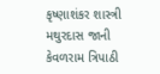કૃષ્ણાશંકર શાસ્ત્રી
મથુરદાસ જાની
કેવળરામ ત્રિપાઠી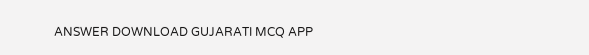ANSWER DOWNLOAD GUJARATI MCQ APP